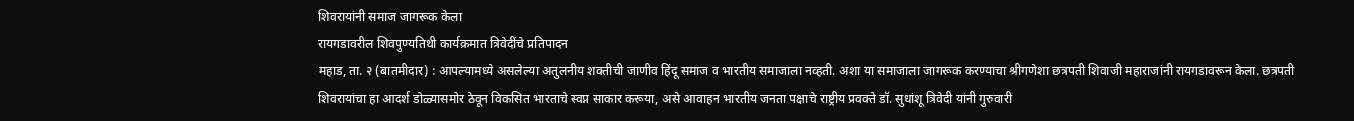शिवरायांनी समाज जागरूक केला
रायगडावरील शिवपुण्यतिथी कार्यक्रमात त्रिवेदींचे प्रतिपादन
महाड, ता. २ (बातमीदार) : आपल्यामध्ये असलेल्या अतुलनीय शक्तीची जाणीव हिंदू समाज व भारतीय समाजाला नव्हती. अशा या समाजाला जागरूक करण्याचा श्रीगणेशा छत्रपती शिवाजी महाराजांनी रायगडावरून केला. छत्रपती शिवरायांचा हा आदर्श डोळ्यासमोर ठेवून विकसित भारताचे स्वप्न साकार करूया, असे आवाहन भारतीय जनता पक्षाचे राष्ट्रीय प्रवक्ते डॉ. सुधांशू त्रिवेदी यांनी गुरुवारी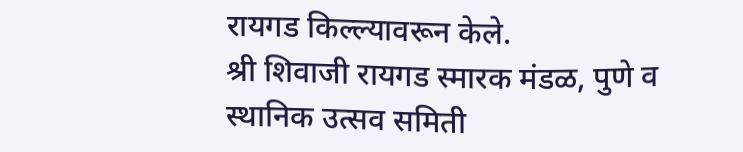रायगड किल्ल्यावरून केले.
श्री शिवाजी रायगड स्मारक मंडळ, पुणे व स्थानिक उत्सव समिती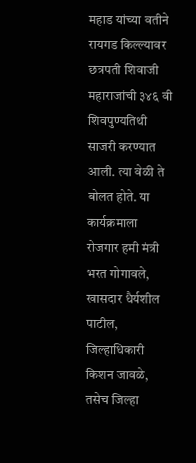महाड यांच्या वतीने रायगड किल्ल्यावर छत्रपती शिवाजी महाराजांची ३४६ वी शिवपुण्यतिथी साजरी करण्यात आली. त्या वेळी ते बोलत होते. या कार्यक्रमाला रोजगार हमी मंत्री भरत गोगावले, खासदार धैर्यशील पाटील, जिल्हाधिकारी किशन जावळे, तसेच जिल्हा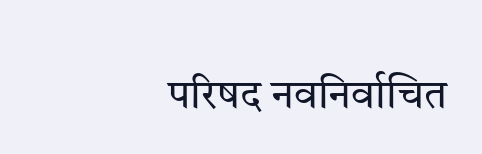परिषद नवनिर्वाचित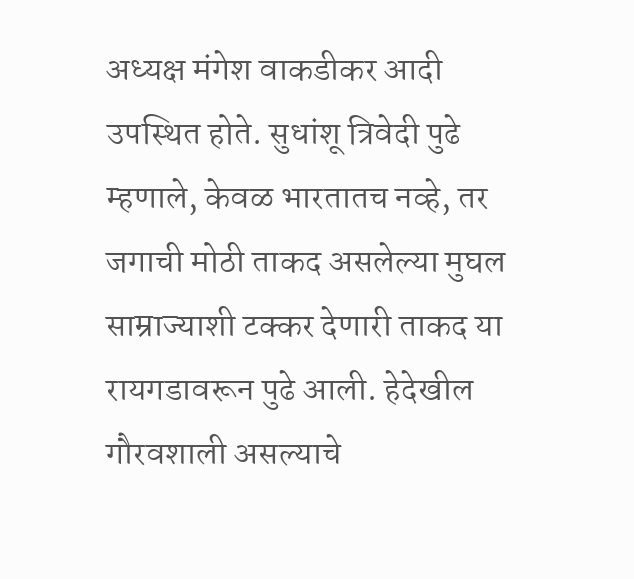अध्यक्ष मंगेश वाकडीकर आदी उपस्थित होते. सुधांशू त्रिवेदी पुढे म्हणाले, केवळ भारतातच नव्हे, तर जगाची मोठी ताकद असलेल्या मुघल साम्राज्याशी टक्कर देणारी ताकद या रायगडावरून पुढे आली. हेदेखील गौरवशाली असल्याचे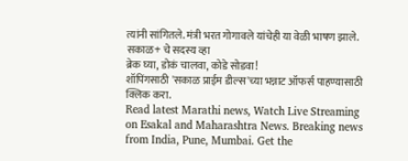त्यांनी सांगितले. मंत्री भरत गोगावले यांचेही या वेळी भाषण झाले.
सकाळ+ चे सदस्य व्हा
ब्रेक घ्या, डोकं चालवा, कोडे सोडवा!
शॉपिंगसाठी 'सकाळ प्राईम डील्स'च्या भन्नाट ऑफर्स पाहण्यासाठी क्लिक करा.
Read latest Marathi news, Watch Live Streaming on Esakal and Maharashtra News. Breaking news from India, Pune, Mumbai. Get the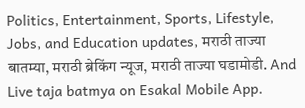Politics, Entertainment, Sports, Lifestyle, Jobs, and Education updates, मराठी ताज्या बातम्या, मराठी ब्रेकिंग न्यूज, मराठी ताज्या घडामोडी. And Live taja batmya on Esakal Mobile App.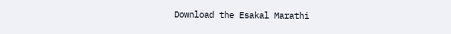Download the Esakal Marathi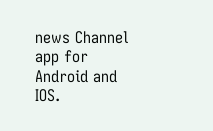news Channel app for Android and IOS.